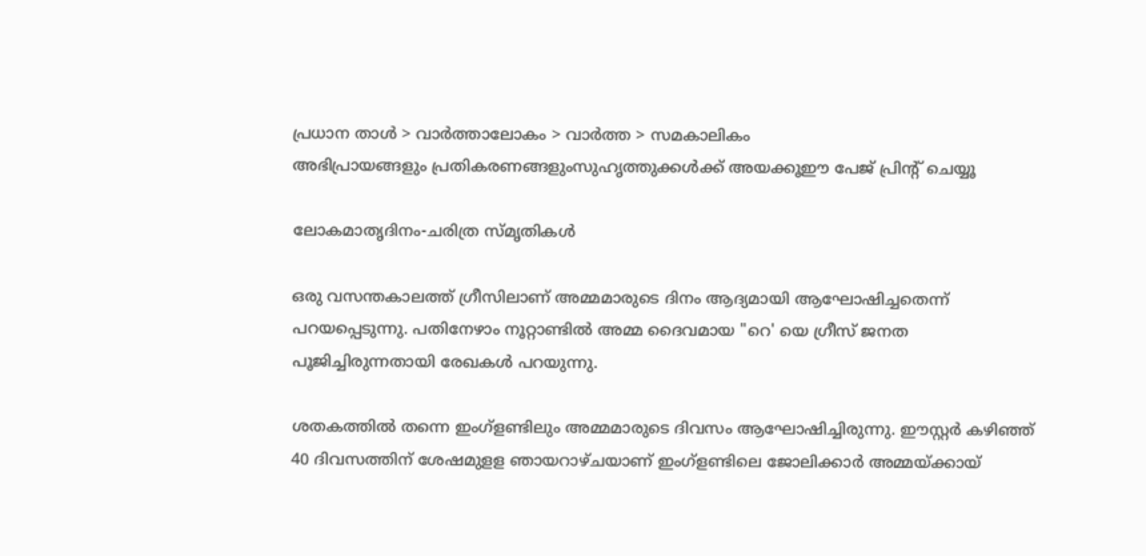പ്രധാന താള്‍ > വാര്‍ത്താലോകം > വാര്‍ത്ത > സമകാലികം
അഭിപ്രായങ്ങളും പ്രതികരണങ്ങളുംസുഹൃത്തുക്കള്‍ക്ക് അയക്കൂഈ പേജ് പ്രിന്‍റ് ചെയ്യൂ

ലോകമാതൃദിനം-ചരിത്ര സ്മൃതികള്‍

ഒരു വസന്തകാലത്ത് ഗ്രീസിലാണ് അമ്മമാരുടെ ദിനം ആദ്യമായി ആഘോഷിച്ചതെന്ന് പറയപ്പെടുന്നു. പതിനേഴാം നൂറ്റാണ്ടില്‍ അമ്മ ദൈവമായ "റെ' യെ ഗ്രീസ് ജനത പൂജിച്ചിരുന്നതായി രേഖകള്‍ പറയുന്നു.

ശതകത്തില്‍ തന്നെ ഇംഗ്ളണ്ടിലും അമ്മമാരുടെ ദിവസം ആഘോഷിച്ചിരുന്നു. ഈസ്റ്റര്‍ കഴിഞ്ഞ് 40 ദിവസത്തിന് ശേഷമുളള ഞായറാഴ്ചയാണ് ഇംഗ്ളണ്ടിലെ ജോലിക്കാര്‍ അമ്മയ്ക്കായ്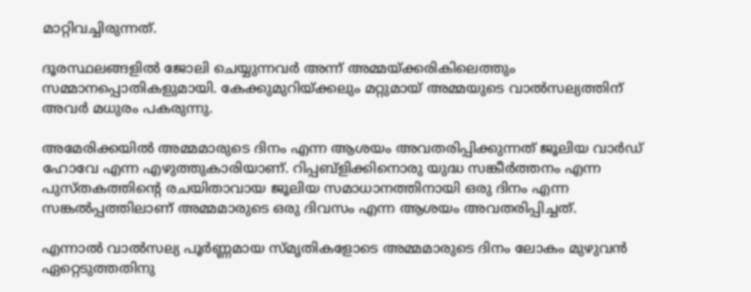മാറ്റിവച്ചിരുന്നത്.

ദൂരസ്ഥലങ്ങളില്‍ ജോലി ചെയ്യുന്നവര്‍ അന്ന് അമ്മയ്ക്കരികിലെത്തും സമ്മാനപ്പൊതികളുമായി. കേക്കുമുറിയ്ക്കലും മറ്റുമായ് അമ്മയുടെ വാല്‍സല്യത്തിന് അവര്‍ മധുരം പകരുന്നു.

അമേരിക്കയില്‍ അമ്മമാരുടെ ദിനം എന്ന ആശയം അവതരിപ്പിക്കുന്നത് ജൂലിയ വാര്‍ഡ് ഹോവേ എന്ന എഴുത്തുകാരിയാണ്. റിപ്പബ്ളിക്കിനൊരു യുദ്ധ സങ്കീര്‍ത്തനം എന്ന പുസ്തകത്തിന്‍റെ രചയിതാവായ ജൂലിയ സമാധാനത്തിനായി ഒരു ദിനം എന്ന സങ്കല്‍പ്പത്തിലാണ് അമ്മമാരുടെ ഒരു ദിവസം എന്ന ആശയം അവതരിപ്പിച്ചത്.

എന്നാല്‍ വാല്‍സല്യ പൂര്‍ണ്ണമായ സ്മൃതികളോടെ അമ്മമാരുടെ ദിനം ലോകം മുഴുവന്‍ ഏറ്റെടുത്തതിനു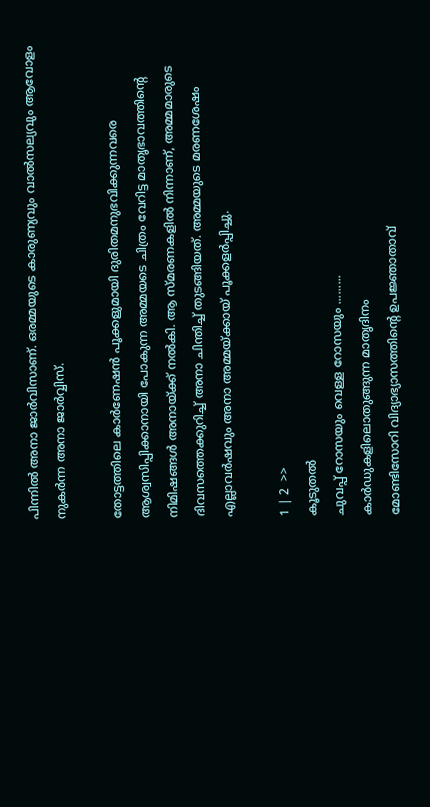പിന്നില്‍ അനാ ജാര്‍വിസാണ്. ഒരമ്മയുടെ കാരുണ്യവും വാല്‍സല്യവും ആവോളം നുകര്‍ന്ന അനാ ജാര്‍വ്വിസ്.

തോട്ടത്തിലെ കാര്‍ണേഷന്‍ പൂക്കളുമായി ദുരിതമനുഭവിക്കുന്നവരെ ആശ്വസിപ്പിക്കാനായി പോകുന്ന അമ്മയടെ ചിത്രം വേറിട്ട മാതൃഭാവത്തിന്‍റെ നിമിഷങ്ങള്‍ അനായ്ക്ക് നല്‍കി. ആ സ്മരണകളില്‍ നിന്നാണ്, അമ്മമാരുടെ ദിവസത്തെക്കുറിച്ച് അനാ ചിന്തിച്ച് തുടങ്ങിയത്. അമ്മയുടെ മരണശേഷം എല്ലാവര്‍ഷവും അനാ അമ്മയ്ക്കായ് പൂക്കളര്‍പ്പിച്ചു.

1 | 2  >>
കൂടുതല്‍
ചുവപ്പ് റോസയും വെള്ള റോസയും .........
കാര്‍ഡുകളിലൊതുങ്ങുന്ന മാതൃദിനം
മോണ്ടിസോറി വിദ്യാഭ്യാസത്തിന്‍റെ ഉപജ്ഞാതാവ്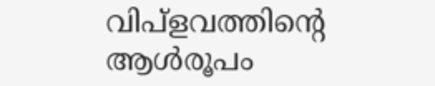വിപ്ളവത്തിന്‍റെ ആള്‍രൂപം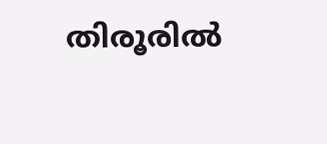തിരൂരില്‍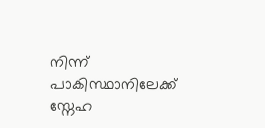നിന്ന് പാകിസ്ഥാനിലേക്ക് സ്നേഹ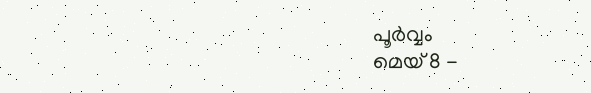പൂര്‍വ്വം
മെയ് 8 -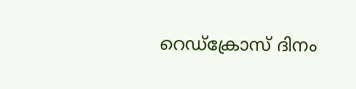റെഡ്ക്രോസ് ദിനം